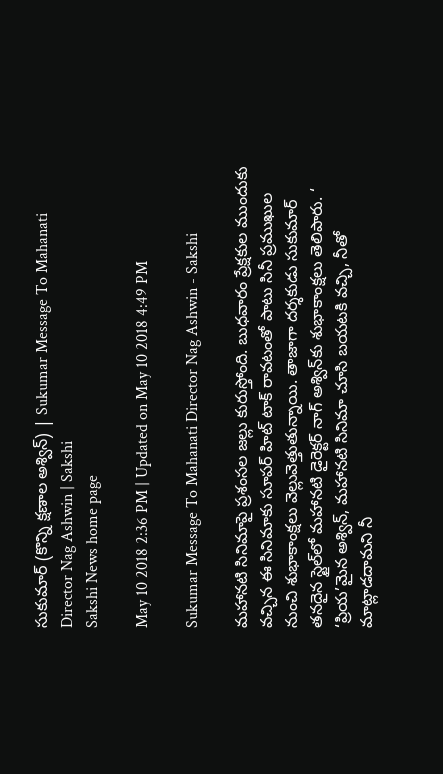సుకుమార్‌ (కొన్ని క్షణాల అశ్విన్‌) | Sukumar Message To Mahanati Director Nag Ashwin | Sakshi
Sakshi News home page

May 10 2018 2:36 PM | Updated on May 10 2018 4:49 PM

Sukumar Message To Mahanati Director Nag Ashwin - Sakshi

మహానటి సినిమాపై ప్రశంసల జల్లు కురుస్తోంది. బుధవారం ప్రేక్షకుల ముందుకు వచ్చిన ఈ సినిమాకు సూపర్‌ హిట్ టాక్‌ రావటంతో పాటు సినీ ప్రముఖుల నుంచి శుభాకాంక్షలు వెల్లువెత్తుతున్నాయి. తాజాగా దర్శకుడు సుకుమార్‌ తనదైన స్టైల్‌లో మహానటి డైరెక్టర్‌ నాగ్‌ అశ్విన్‌కు శుభాకాంక్షలు తెలిపారు. ‘ ‘ప్రియ’మైన అశ్విన్‌, మహానటి సినిమా చూసి బయటకి వచ్చి, నీతో మాట్లాడదామని నీ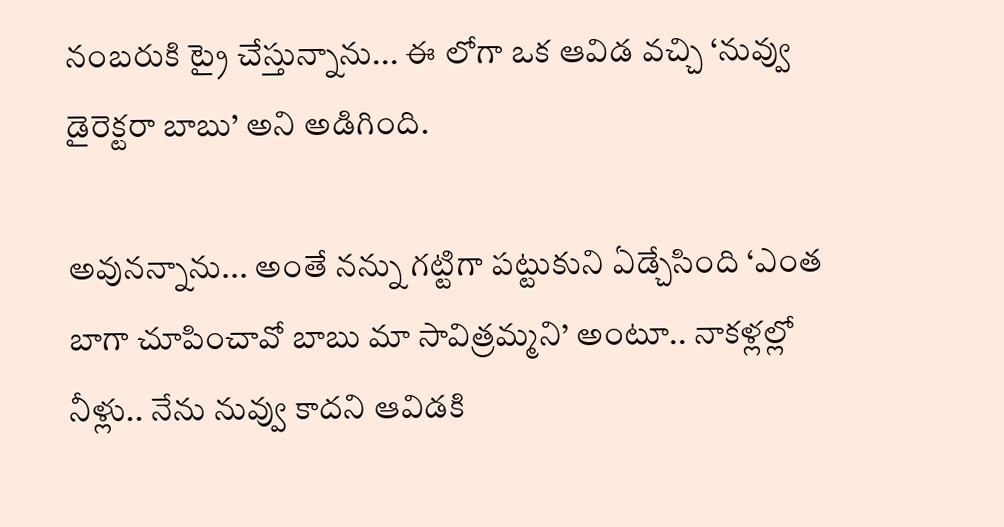నంబరుకి ట్రై చేస్తున్నాను... ఈ లోగా ఒక ఆవిడ వచ్చి ‘నువ్వు డైరెక్టరా బాబు’ అని అడిగింది.

అవునన్నాను... అంతే నన్ను గట్టిగా పట్టుకుని ఏడ్చేసింది ‘ఎంత బాగా చూపించావో బాబు మా సావిత్రమ్మని’ అంటూ.. నాకళ్లల్లో నీళ్లు.. నేను నువ్వు కాదని ఆవిడకి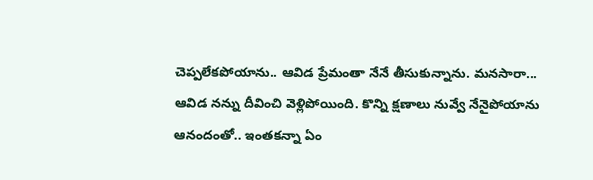చెప్పలేకపోయాను.. ఆవిడ ప్రేమంతా నేనే తీసుకున్నాను. మనసారా... ఆవిడ నన్ను దీవించి వెళ్లిపోయింది. కొన్ని క్షణాలు నువ్వే నేనైపోయాను ఆనందంతో.. ఇంతకన్నా ఏం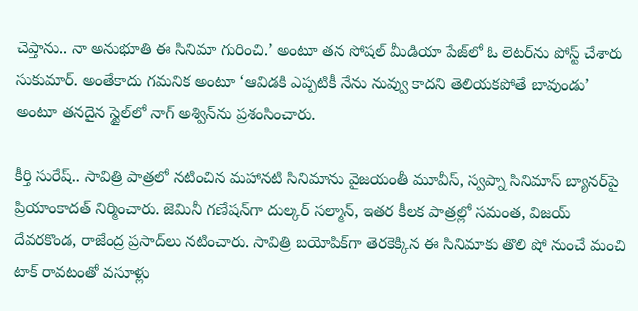చెప్తాను.. నా అనుభూతి ఈ సినిమా గురించి.’ అంటూ తన సోషల్‌ మీడియా పేజ్‌లో ఓ లెటర్‌ను పోస్ట్‌ చేశారు సుకుమార్‌. అంతేకాదు గమనిక అంటూ ‘ఆవిడకి ఎప్పటికీ నేను నువ్వు కాదని తెలియకపోతే బావుండు’ అంటూ తనదైన స్టైల్‌లో నాగ్‌ అశ్విన్‌ను ప్రశంసించారు.

కీర్తి సురేష్‌.. సావిత్రి పాత్రలో నటించిన మహానటి సినిమాను వైజయంతీ మూవీస్‌, స్వప్నా సినిమాస్‌ బ్యానర్‌పై ప్రియాంకాదత్‌ నిర్మించారు. జెమినీ గణేషన్‌గా దుల్కర్‌ సల్మాన్‌, ఇతర కీలక పాత్రల్లో సమంత, విజయ్‌ దేవరకొండ, రాజేంద్ర ప్రసాద్‌లు నటిం‍చారు. సావిత్రి బయోపిక్‌గా తెరకెక్కిన ఈ సినిమాకు తొలి షో నుంచే మంచి టాక్‌ రావటంతో వసూళ్లు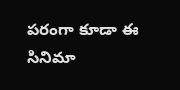పరంగా కూడా ఈ సినిమా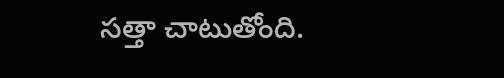సత్తా చాటుతోంది.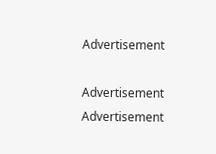Advertisement

Advertisement
Advertisement